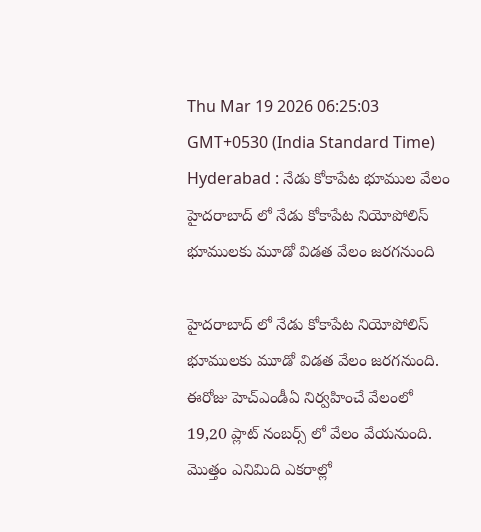Thu Mar 19 2026 06:25:03 GMT+0530 (India Standard Time)
Hyderabad : నేడు కోకాపేట భూముల వేలం
హైదరాబాద్ లో నేడు కోకాపేట నియోపోలిస్ భూములకు మూడో విడత వేలం జరగనుంది

హైదరాబాద్ లో నేడు కోకాపేట నియోపోలిస్ భూములకు మూడో విడత వేలం జరగనుంది. ఈరోజు హెచ్ఎండీఏ నిర్వహించే వేలంలో 19,20 ప్లాట్ నంబర్స్ లో వేలం వేయనుంది. మొత్తం ఎనిమిది ఎకరాల్లో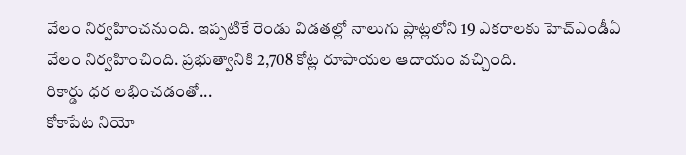వేలం నిర్వహించనుంది. ఇప్పటికే రెండు విడతల్లో నాలుగు ప్లాట్లలోని 19 ఎకరాలకు హెచ్ఎండీఏ వేలం నిర్వహించింది. ప్రభుత్వానికి 2,708 కోట్ల రూపాయల ఆదాయం వచ్చింది.
రికార్డు ధర లభించడంతో...
కోకాపేట నియో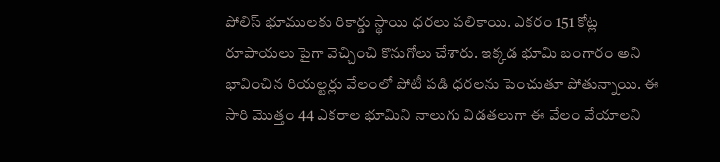పోలిస్ భూములకు రికార్డు స్థాయి ధరలు పలికాయి. ఎకరం 151 కోట్ల రూపాయలు పైగా వెచ్చించి కొనుగోలు చేశారు. ఇక్కడ భూమి బంగారం అని భావించిన రియల్టర్లు వేలంలో పోటీ పడి ధరలను పెంచుతూ పోతున్నాయి. ఈ సారి మొత్తం 44 ఎకరాల భూమిని నాలుగు విడతలుగా ఈ వేలం వేయాలని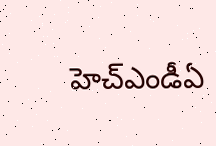హెచ్ఎండీఏ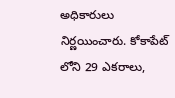అధికారులు నిర్ణయించారు. కోకాపేట్ లోని 29 ఎకరాలు,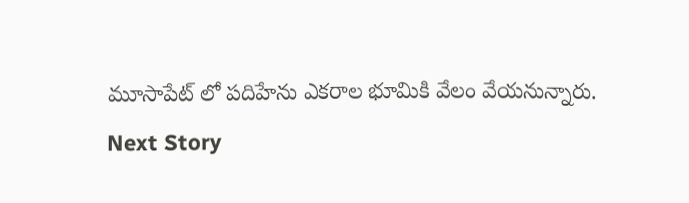మూసాపేట్ లో పదిహేను ఎకరాల భూమికి వేలం వేయనున్నారు.
Next Story